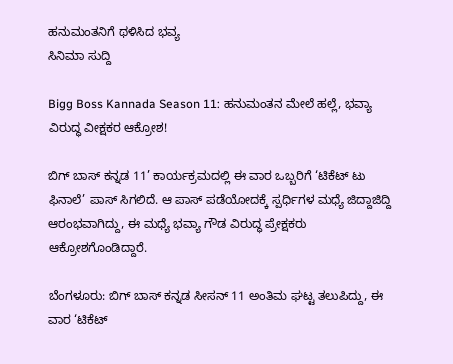ಹನುಮಂತನಿಗೆ ಥಳಿಸಿದ ಭವ್ಯ
ಸಿನಿಮಾ ಸುದ್ದಿ

Bigg Boss Kannada Season 11: ಹನುಮಂತನ ಮೇಲೆ ಹಲ್ಲೆ, ಭವ್ಯಾ ವಿರುದ್ಧ ವೀಕ್ಷಕರ ಆಕ್ರೋಶ!

ಬಿಗ್ ಬಾಸ್ ಕನ್ನಡ 11’ ಕಾರ್ಯಕ್ರಮದಲ್ಲಿ ಈ ವಾರ ಒಬ್ಬರಿಗೆ ‘ಟಿಕೆಟ್‌ ಟು ಫಿನಾಲೆ’ ಪಾಸ್‌ ಸಿಗಲಿದೆ. ಆ ಪಾಸ್‌ ಪಡೆಯೋದಕ್ಕೆ ಸ್ಪರ್ಧಿಗಳ ಮಧ್ಯೆ ಜಿದ್ದಾಜಿದ್ದಿ ಆರಂಭವಾಗಿದ್ದು, ಈ ಮಧ್ಯೆ ಭವ್ಯಾ ಗೌಡ ವಿರುದ್ಧ ಪ್ರೇಕ್ಷಕರು ಆಕ್ರೋಶಗೊಂಡಿದ್ದಾರೆ.

ಬೆಂಗಳೂರು: ಬಿಗ್ ಬಾಸ್ ಕನ್ನಡ ಸೀಸನ್ 11 ಅಂತಿಮ ಘಟ್ಟ ತಲುಪಿದ್ದು, ಈ ವಾರ ‘ಟಿಕೆಟ್‌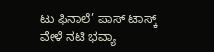ಟು ಫಿನಾಲೆ’ ಪಾಸ್‌ ಟಾಸ್ಕ್ ವೇಳೆ ನಟಿ ಭವ್ಯಾ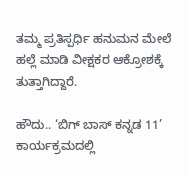ತಮ್ಮ ಪ್ರತಿಸ್ಪರ್ಧಿ ಹನುಮನ ಮೇಲೆ ಹಲ್ಲೆ ಮಾಡಿ ವೀಕ್ಷಕರ ಆಕ್ರೋಶಕ್ಕೆ ತುತ್ತಾಗಿದ್ದಾರೆ.

ಹೌದು.. ‘ಬಿಗ್ ಬಾಸ್ ಕನ್ನಡ 11’ ಕಾರ್ಯಕ್ರಮದಲ್ಲಿ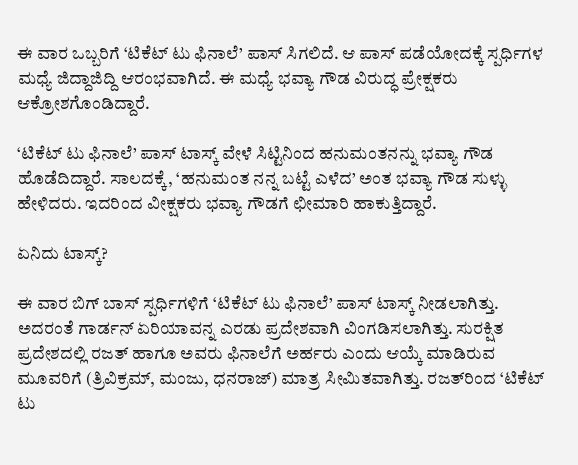ಈ ವಾರ ಒಬ್ಬರಿಗೆ ‘ಟಿಕೆಟ್‌ ಟು ಫಿನಾಲೆ’ ಪಾಸ್‌ ಸಿಗಲಿದೆ. ಆ ಪಾಸ್‌ ಪಡೆಯೋದಕ್ಕೆ ಸ್ಪರ್ಧಿಗಳ ಮಧ್ಯೆ ಜಿದ್ದಾಜಿದ್ದಿ ಆರಂಭವಾಗಿದೆ. ಈ ಮಧ್ಯೆ ಭವ್ಯಾ ಗೌಡ ವಿರುದ್ಧ ಪ್ರೇಕ್ಷಕರು ಆಕ್ರೋಶಗೊಂಡಿದ್ದಾರೆ.

‘ಟಿಕೆಟ್‌ ಟು ಫಿನಾಲೆ’ ಪಾಸ್‌ ಟಾಸ್ಕ್ ವೇಳೆ ಸಿಟ್ಟಿನಿಂದ ಹನುಮಂತನನ್ನು ಭವ್ಯಾ ಗೌಡ ಹೊಡೆದಿದ್ದಾರೆ. ಸಾಲದಕ್ಕೆ, ‘ಹನುಮಂತ ನನ್ನ ಬಟ್ಟೆ ಎಳೆದ’ ಅಂತ ಭವ್ಯಾ ಗೌಡ ಸುಳ್ಳು ಹೇಳಿದರು. ಇದರಿಂದ ವೀಕ್ಷಕರು ಭವ್ಯಾ ಗೌಡಗೆ ಛೀಮಾರಿ ಹಾಕುತ್ತಿದ್ದಾರೆ.

ಏನಿದು ಟಾಸ್ಕ್?

ಈ ವಾರ ಬಿಗ್ ಬಾಸ್ ಸ್ಪರ್ಧಿಗಳಿಗೆ ‘ಟಿಕೆಟ್‌ ಟು ಫಿನಾಲೆ’ ಪಾಸ್‌ ಟಾಸ್ಕ್ ನೀಡಲಾಗಿತ್ತು. ಅದರಂತೆ ಗಾರ್ಡನ್‌ ಏರಿಯಾವನ್ನ ಎರಡು ಪ್ರದೇಶವಾಗಿ ವಿಂಗಡಿಸಲಾಗಿತ್ತು. ಸುರಕ್ಷಿತ ಪ್ರದೇಶದಲ್ಲಿ ರಜತ್‌ ಹಾಗೂ ಅವರು ಫಿನಾಲೆಗೆ ಅರ್ಹರು ಎಂದು ಆಯ್ಕೆ ಮಾಡಿರುವ ಮೂವರಿಗೆ (ತ್ರಿವಿಕ್ರಮ್‌, ಮಂಜು, ಧನರಾಜ್‌) ಮಾತ್ರ ಸೀಮಿತವಾಗಿತ್ತು. ರಜತ್‌ರಿಂದ ‘ಟಿಕೆಟ್‌ ಟು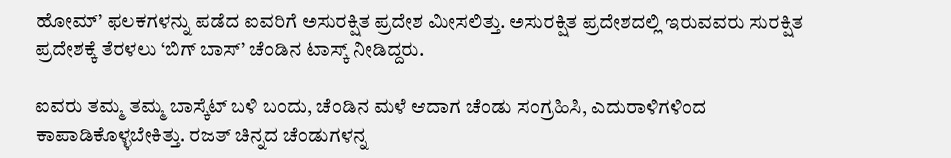ಹೋಮ್‌’ ಫಲಕಗಳನ್ನು ಪಡೆದ ಐವರಿಗೆ ಅಸುರಕ್ಷಿತ ಪ್ರದೇಶ ಮೀಸಲಿತ್ತು. ಅಸುರಕ್ಷಿತ ಪ್ರದೇಶದಲ್ಲಿ ಇರುವವರು ಸುರಕ್ಷಿತ ಪ್ರದೇಶಕ್ಕೆ ತೆರಳಲು ‘ಬಿಗ್ ಬಾಸ್’ ಚೆಂಡಿನ ಟಾಸ್ಕ್‌ ನೀಡಿದ್ದರು.

ಐವರು ತಮ್ಮ ತಮ್ಮ ಬಾಸ್ಕೆಟ್‌ ಬಳಿ ಬಂದು, ಚೆಂಡಿನ ಮಳೆ ಆದಾಗ ಚೆಂಡು ಸಂಗ್ರಹಿಸಿ, ಎದುರಾಳಿಗಳಿಂದ ಕಾಪಾಡಿಕೊಳ್ಳಬೇಕಿತ್ತು. ರಜತ್‌ ಚಿನ್ನದ ಚೆಂಡುಗಳನ್ನ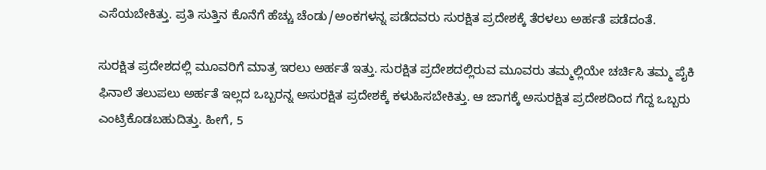ಎಸೆಯಬೇಕಿತ್ತು. ಪ್ರತಿ ಸುತ್ತಿನ ಕೊನೆಗೆ ಹೆಚ್ಚು ಚೆಂಡು/ಅಂಕಗಳನ್ನ ಪಡೆದವರು ಸುರಕ್ಷಿತ ಪ್ರದೇಶಕ್ಕೆ ತೆರಳಲು ಅರ್ಹತೆ ಪಡೆದಂತೆ.

ಸುರಕ್ಷಿತ ಪ್ರದೇಶದಲ್ಲಿ ಮೂವರಿಗೆ ಮಾತ್ರ ಇರಲು ಅರ್ಹತೆ ಇತ್ತು. ಸುರಕ್ಷಿತ ಪ್ರದೇಶದಲ್ಲಿರುವ ಮೂವರು ತಮ್ಮಲ್ಲಿಯೇ ಚರ್ಚಿಸಿ ತಮ್ಮ ಪೈಕಿ ಫಿನಾಲೆ ತಲುಪಲು ಅರ್ಹತೆ ಇಲ್ಲದ ಒಬ್ಬರನ್ನ ಅಸುರಕ್ಷಿತ ಪ್ರದೇಶಕ್ಕೆ ಕಳುಹಿಸಬೇಕಿತ್ತು. ಆ ಜಾಗಕ್ಕೆ ಅಸುರಕ್ಷಿತ ಪ್ರದೇಶದಿಂದ ಗೆದ್ದ ಒಬ್ಬರು ಎಂಟ್ರಿಕೊಡಬಹುದಿತ್ತು. ಹೀಗೆ, 5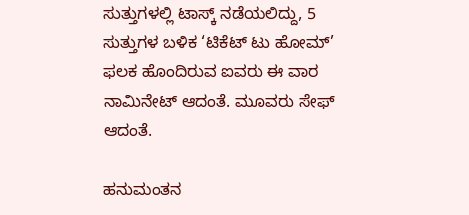ಸುತ್ತುಗಳಲ್ಲಿ ಟಾಸ್ಕ್‌ ನಡೆಯಲಿದ್ದು, 5 ಸುತ್ತುಗಳ ಬಳಿಕ ‘ಟಿಕೆಟ್‌ ಟು ಹೋಮ್’ ಫಲಕ ಹೊಂದಿರುವ ಐವರು ಈ ವಾರ ನಾಮಿನೇಟ್ ಆದಂತೆ. ಮೂವರು ಸೇಫ್‌ ಆದಂತೆ.

ಹನುಮಂತನ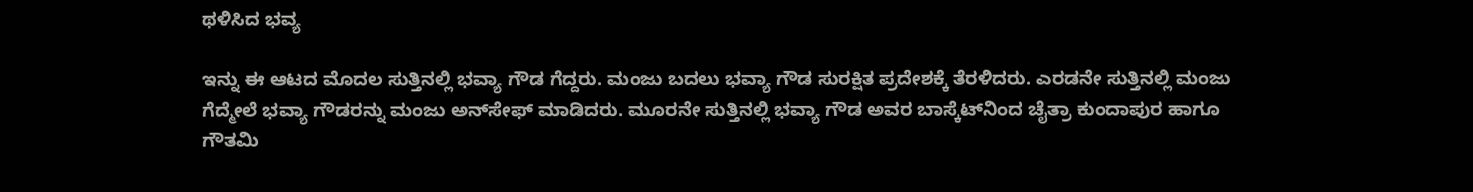ಥಳಿಸಿದ ಭವ್ಯ

ಇನ್ನು ಈ ಆಟದ ಮೊದಲ ಸುತ್ತಿನಲ್ಲಿ ಭವ್ಯಾ ಗೌಡ ಗೆದ್ದರು. ಮಂಜು ಬದಲು ಭವ್ಯಾ ಗೌಡ ಸುರಕ್ಷಿತ ಪ್ರದೇಶಕ್ಕೆ ತೆರಳಿದರು. ಎರಡನೇ ಸುತ್ತಿನಲ್ಲಿ ಮಂಜು ಗೆದ್ಮೇಲೆ ಭವ್ಯಾ ಗೌಡರನ್ನು ಮಂಜು ಅನ್‌ಸೇಫ್‌ ಮಾಡಿದರು. ಮೂರನೇ ಸುತ್ತಿನಲ್ಲಿ ಭವ್ಯಾ ಗೌಡ ಅವರ ಬಾಸ್ಕೆಟ್‌ನಿಂದ ಚೈತ್ರಾ ಕುಂದಾಪುರ ಹಾಗೂ ಗೌತಮಿ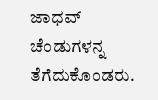ಜಾಧವ್‌ ಚೆಂಡುಗಳನ್ನ ತೆಗೆದುಕೊಂಡರು.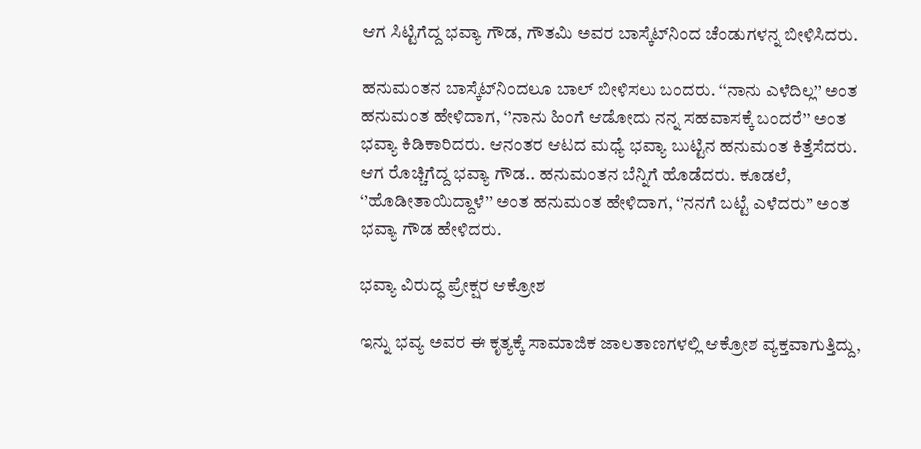ಆಗ ಸಿಟ್ಟಿಗೆದ್ದ ಭವ್ಯಾ ಗೌಡ, ಗೌತಮಿ ಅವರ ಬಾಸ್ಕೆಟ್‌ನಿಂದ ಚೆಂಡುಗಳನ್ನ ಬೀಳಿಸಿದರು.

ಹನುಮಂತನ ಬಾಸ್ಕೆಟ್‌ನಿಂದಲೂ ಬಾಲ್ ಬೀಳಿಸಲು ಬಂದರು. ‘‘ನಾನು ಎಳೆದಿಲ್ಲ’’ ಅಂತ ಹನುಮಂತ ಹೇಳಿದಾಗ, ‘’ನಾನು ಹಿಂಗೆ ಆಡೋದು ನನ್ನ ಸಹವಾಸಕ್ಕೆ ಬಂದರೆ’’ ಅಂತ ಭವ್ಯಾ ಕಿಡಿಕಾರಿದರು. ಆನಂತರ ಆಟದ ಮಧ್ಯೆ ಭವ್ಯಾ ಬುಟ್ಟಿನ ಹನುಮಂತ ಕಿತ್ತೆಸೆದರು. ಆಗ ರೊಚ್ಚಿಗೆದ್ದ ಭವ್ಯಾ ಗೌಡ.. ಹನುಮಂತನ ಬೆನ್ನಿಗೆ ಹೊಡೆದರು. ಕೂಡಲೆ, ‘’ಹೊಡೀತಾಯಿದ್ದಾಳೆ’’ ಅಂತ ಹನುಮಂತ ಹೇಳಿದಾಗ, ‘’ನನಗೆ ಬಟ್ಟೆ ಎಳೆದರು’’ ಅಂತ ಭವ್ಯಾ ಗೌಡ ಹೇಳಿದರು.

ಭವ್ಯಾ ವಿರುದ್ಧ ಪ್ರೇಕ್ಷರ ಆಕ್ರೋಶ

ಇನ್ನು ಭವ್ಯ ಅವರ ಈ ಕೃತ್ಯಕ್ಕೆ ಸಾಮಾಜಿಕ ಜಾಲತಾಣಗಳಲ್ಲಿ ಆಕ್ರೋಶ ವ್ಯಕ್ತವಾಗುತ್ತಿದ್ದು,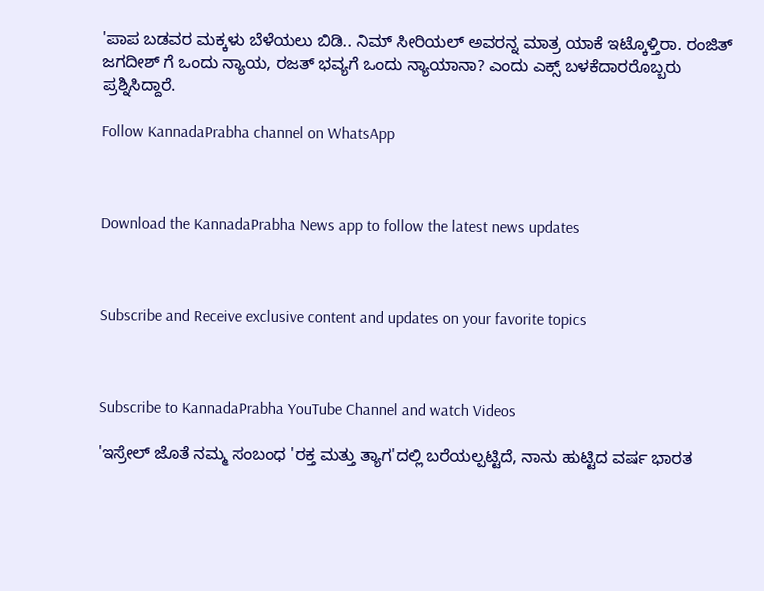'ಪಾಪ ಬಡವರ ಮಕ್ಕಳು ಬೆಳೆಯಲು ಬಿಡಿ.. ನಿಮ್ ಸೀರಿಯಲ್ ಅವರನ್ನ ಮಾತ್ರ ಯಾಕೆ ಇಟ್ಕೊಳ್ತಿರಾ. ರಂಜಿತ್ ಜಗದೀಶ್ ಗೆ ಒಂದು ನ್ಯಾಯ, ರಜತ್ ಭವ್ಯಗೆ ಒಂದು ನ್ಯಾಯಾನಾ? ಎಂದು ಎಕ್ಸ್ ಬಳಕೆದಾರರೊಬ್ಬರು ಪ್ರಶ್ನಿಸಿದ್ದಾರೆ.

Follow KannadaPrabha channel on WhatsApp



Download the KannadaPrabha News app to follow the latest news updates



Subscribe and Receive exclusive content and updates on your favorite topics



Subscribe to KannadaPrabha YouTube Channel and watch Videos

'ಇಸ್ರೇಲ್‌ ಜೊತೆ ನಮ್ಮ ಸಂಬಂಧ 'ರಕ್ತ ಮತ್ತು ತ್ಯಾಗ'ದಲ್ಲಿ ಬರೆಯಲ್ಪಟ್ಟಿದೆ, ನಾನು ಹುಟ್ಟಿದ ವರ್ಷ ಭಾರತ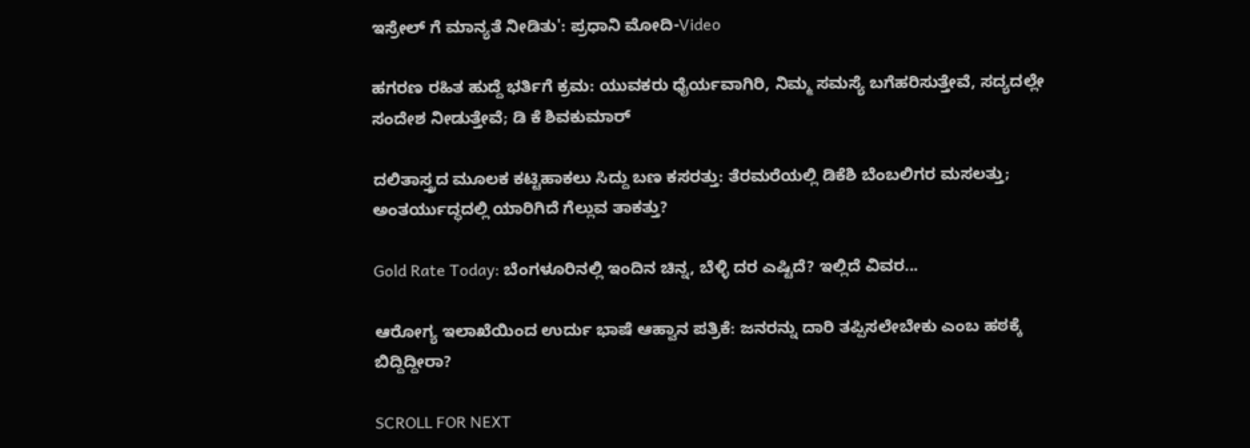ಇಸ್ರೇಲ್ ಗೆ ಮಾನ್ಯತೆ ನೀಡಿತು': ಪ್ರಧಾನಿ ಮೋದಿ-Video

ಹಗರಣ ರಹಿತ ಹುದ್ದೆ ಭರ್ತಿಗೆ ಕ್ರಮ: ಯುವಕರು ಧೈರ್ಯವಾಗಿರಿ, ನಿಮ್ಮ ಸಮಸ್ಯೆ ಬಗೆಹರಿಸುತ್ತೇವೆ, ಸದ್ಯದಲ್ಲೇ ಸಂದೇಶ ನೀಡುತ್ತೇವೆ; ಡಿ ಕೆ ಶಿವಕುಮಾರ್

ದಲಿತಾಸ್ತ್ರದ ಮೂಲಕ ಕಟ್ಟಿಹಾಕಲು ಸಿದ್ದು ಬಣ ಕಸರತ್ತು: ತೆರಮರೆಯಲ್ಲಿ ಡಿಕೆಶಿ ಬೆಂಬಲಿಗರ ಮಸಲತ್ತು; ಅಂತರ್ಯುದ್ಧದಲ್ಲಿ ಯಾರಿಗಿದೆ ಗೆಲ್ಲುವ ತಾಕತ್ತು?

Gold Rate Today: ಬೆಂಗಳೂರಿನಲ್ಲಿ ಇಂದಿನ ಚಿನ್ನ, ಬೆಳ್ಳಿ ದರ ಎಷ್ಟಿದೆ? ಇಲ್ಲಿದೆ ವಿವರ...

ಆರೋಗ್ಯ ಇಲಾಖೆಯಿಂದ ಉರ್ದು ಭಾಷೆ ಆಹ್ವಾನ ಪತ್ರಿಕೆ: ಜನರನ್ನು ದಾರಿ ತಪ್ಪಿಸಲೇಬೇಕು ಎಂಬ ಹಠಕ್ಕೆ ಬಿದ್ದಿದ್ದೀರಾ?

SCROLL FOR NEXT